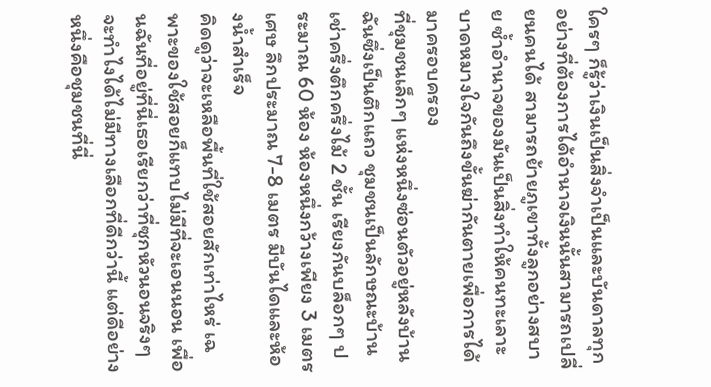ใครๆ ก็รู้ว่าเงินเป็นสิ่งจำเป็นและบันดาลทุกอย่างที่ต้องการได้อำนาจเงินนั้นสามารถเปลี่ยนคนได้ สามารถย้ายภูเขาทั้งลูกอย่างสบาย ซ้ำอำนาจของมันเป็นสิ่งทำให้คนทะเลาะบาดหมางใจกันถึงขั้นฆ่ากันตายเพื่อการได้มาครอบครอง
ที่ชุมชนเล็กๆ แห่งหนึ่งซ่อนตัวอยู่หลังบ้านฉันซึ่งเป็นตึกแถว ชุมชนเป็นลักษณะบ้านเช่าครึ่งตึกครึ่งไม้ 2 ชั้น เรียงกันบล็อกๆ ประมาณ 60 ห้อง ห้องหนึ่งกว้างเพียง 3 เมตรเศษ ลึกประมาณ 7-8 เมตร มีบันไดและห้องน้ำสำเร็จ
คิดดูว่าจะเหลือพื้นที่ใช้สอยสักเท่าไหร่ เฉพาะของใช้สอยก็แทบไม่มีที่จะเอนนอน เพื่อนฉันที่อยู่ที่นี่เธอเรียกว่าที่ซุกหัวนอนจริงๆ จะทำไงได้ไม่มีทางเลือกที่ดีกว่านี้ แต่ดีอย่างหนึ่งคือชุมชนที่นี่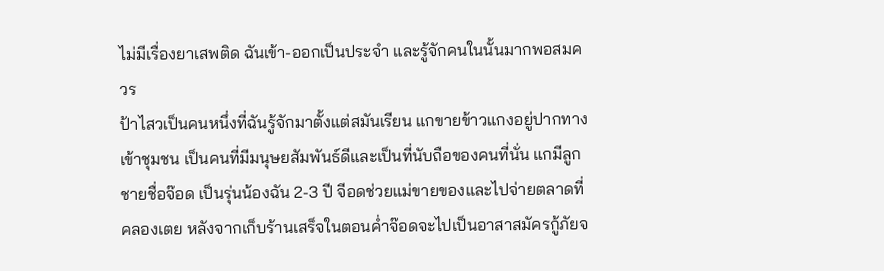ไม่มีเรื่องยาเสพติด ฉันเข้า-ออกเป็นประจำ และรู้จักคนในนั้นมากพอสมควร
ป้าไสวเป็นคนหนึ่งที่ฉันรู้จักมาตั้งแต่สมันเรียน แกขายข้าวแกงอยู่ปากทางเข้าชุมชน เป็นคนที่มีมนุษยสัมพันธ์ดีและเป็นที่นับถือของคนที่นั่น แกมีลูกชายชื่อจ๊อด เป็นรุ่นน้องฉัน 2-3 ปี จีอดช่วยแม่ขายของและไปจ่ายตลาดที่คลองเตย หลังจากเก็บร้านเสร็จในตอนค่ำจ๊อดจะไปเป็นอาสาสมัครกู้ภัยจ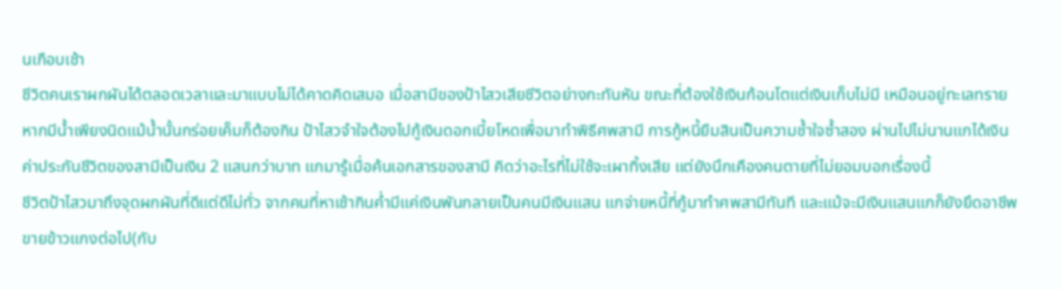นเกือบเช้า
ชีวิตคนเราผกผันได้ตลอดเวลาและมาแบบไม่ได้คาดคิดเสมอ เมื่อสามีของป้าไสวเสียชีวิตอย่างกะทันหัน ขณะที่ต้องใช้เงินก้อนโตแต่เงินเก็บไม่มี เหมือนอยู่ทะเลทรายหากมีน้ำเพียงนิดแม้น้ำนั้นกร่อยเค็มก็ต้องกิน ป้าไสวจำใจต้องไปกู้เงินดอกเบี้ยโหดเพื่อมาทำพิธีศพสามี การกู้หนี้ยืมสินเป็นความช้ำใจซ้ำสอง ผ่านไปไม่นานแกได้เงินค่าประกันชีวิตของสามีเป็นเงิน 2 แสนกว่าบาท แกมารู้เมื่อค้นเอกสารของสามี คิดว่าอะไรที่ไม่ใช้จะเผาทิ้งเสีย แต่ยังนึกเคืองคนตายที่ไม่ยอมบอกเรื่องนี้
ชีวิตป้าไสวมาถึงจุดผกผันที่ดีแต่ดีไม่ทั่ว จากคนที่หาเช้ากินค่ำมีแค่เงินพันกลายเป็นคนมีเงินแสน แกจ่ายหนี้ที่กู้มาทำศพสามีทันที และแม้จะมีเงินแสนแกก็ยังยึดอาชีพขายข้าวแกงต่อไป(กับ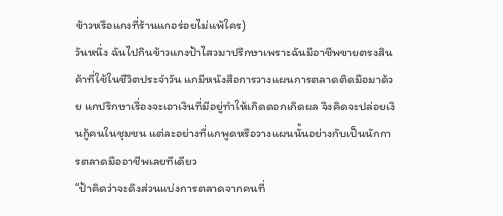ข้าวหรือแกงที่ร้านแกอร่อยไม่แพ้ใคร)
วันหนึ่ง ฉันไปกินข้าวแกงป้าไสวมาปรึกษาเพราะฉันมีอาชีพขายตรงสินค้าที่ใช้ในชีวิตประจำวัน แกมีหนังสือการวางแผนการตลาดติดมือมาด้วย แกปรึกษาเรื่องจะเอาเงินที่มีอยู่ทำให้เกิดดอกเกิดผล จึงคิดจะปล่อยเงินกู้คนในชุมชน แต่ละอย่างที่แกพูดหรือวางแผนนั้นอย่างกับเป็นนักการตลาดมืออาชีพเลยทีเดียว
“ป้าคิดว่าจะดึงส่วนแบ่งการตลาดจากคนที่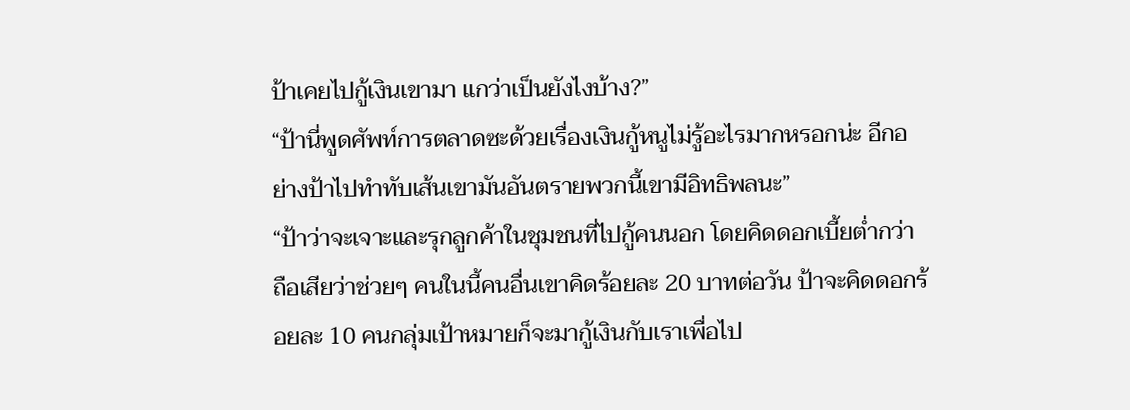ป้าเคยไปกู้เงินเขามา แกว่าเป็นยังไงบ้าง?”
“ป้านี่พูดศัพท์การตลาดซะด้วยเรื่องเงินกู้หนูไม่รู้อะไรมากหรอกน่ะ อีกอย่างป้าไปทำทับเส้นเขามันอันตรายพวกนี้เขามีอิทธิพลนะ”
“ป้าว่าจะเจาะและรุกลูกค้าในชุมชนที่ไปกู้คนนอก โดยคิดดอกเบี้ยต่ำกว่า ถือเสียว่าช่วยๆ คนในนี้คนอื่นเขาคิดร้อยละ 20 บาทต่อวัน ป้าจะคิดดอกร้อยละ 10 คนกลุ่มเป้าหมายก็จะมากู้เงินกับเราเพื่อไป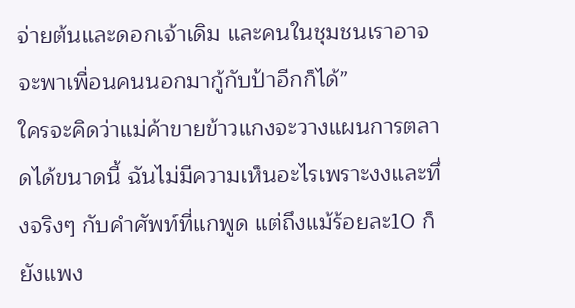จ่ายต้นและดอกเจ้าเดิม และคนในชุมชนเราอาจจะพาเพื่อนคนนอกมากู้กับป้าอีกก็ได้”
ใครจะคิดว่าแม่ค้าขายข้าวแกงจะวางแผนการตลาดได้ขนาดนี้ ฉันไม่มีความเห็นอะไรเพราะงงและทึ่งจริงๆ กับคำศัพท์ที่แกพูด แต่ถึงแม้ร้อยละ10 ก็ยังแพง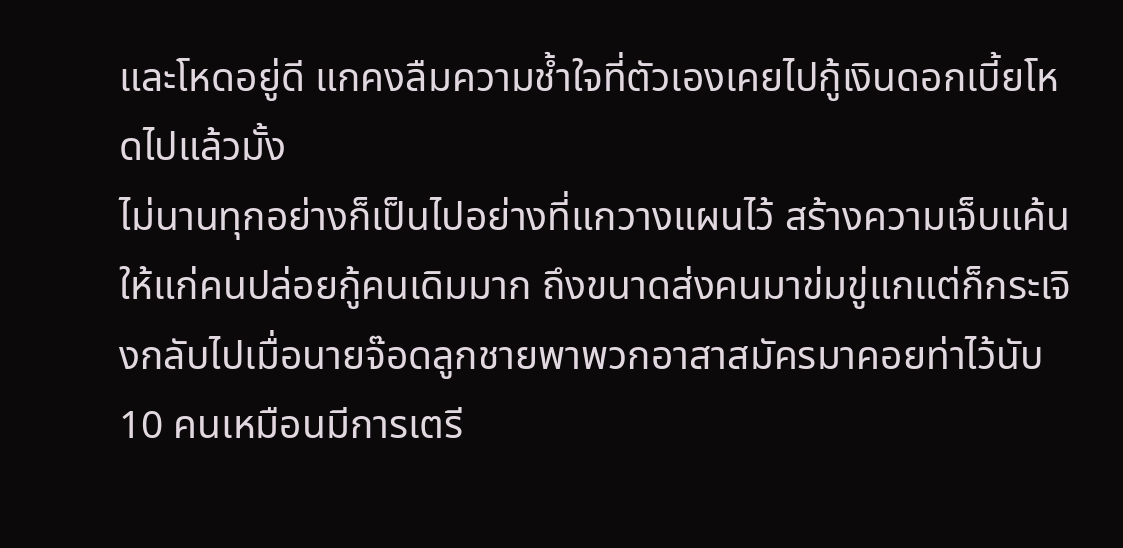และโหดอยู่ดี แกคงลืมความช้ำใจที่ตัวเองเคยไปกู้เงินดอกเบี้ยโหดไปแล้วมั้ง
ไม่นานทุกอย่างก็เป็นไปอย่างที่แกวางแผนไว้ สร้างความเจ็บแค้นให้แก่คนปล่อยกู้คนเดิมมาก ถึงขนาดส่งคนมาข่มขู่แกแต่ก็กระเจิงกลับไปเมื่อนายจ๊อดลูกชายพาพวกอาสาสมัครมาคอยท่าไว้นับ 10 คนเหมือนมีการเตรี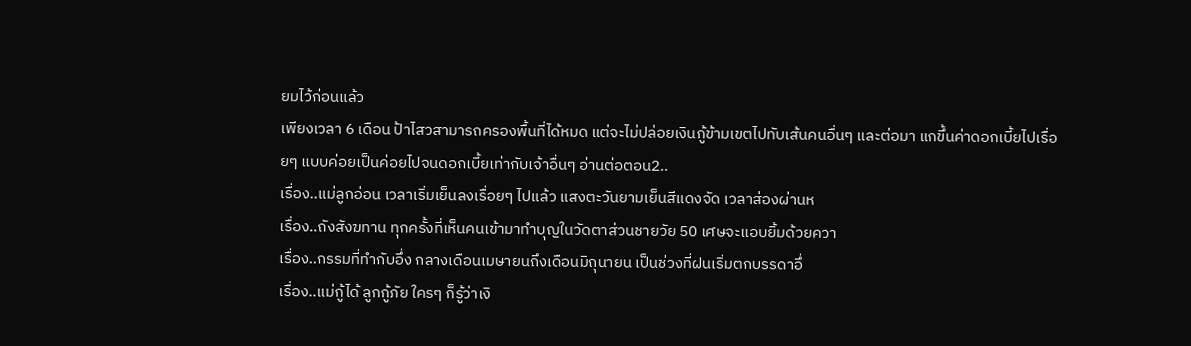ยมไว้ก่อนแล้ว
เพียงเวลา 6 เดือน ป้าไสวสามารถครองพื้นที่ได้หมด แต่จะไม่ปล่อยเงินกู้ข้ามเขตไปทับเส้นคนอื่นๆ และต่อมา แกขึ้นค่าดอกเบี้ยไปเรื่อยๆ แบบค่อยเป็นค่อยไปจนดอกเบี้ยเท่ากับเจ้าอื่นๆ อ่านต่อตอน2..
เรื่อง..แม่ลูกอ่อน เวลาเริ่มเย็นลงเรื่อยๆ ไปแล้ว แสงตะวันยามเย็นสีแดงจัด เวลาส่องผ่านห
เรื่อง..ถังสังฆทาน ทุกครั้งที่เห็นคนเข้ามาทำบุญในวัดตาส่วนชายวัย 50 เศษจะแอบยิ้มด้วยควา
เรื่อง..กรรมที่ทำกับอึ่ง กลางเดือนเมษายนถึงเดือนมิถุนายน เป็นช่วงที่ฝนเริ่มตกบรรดาอึ่
เรื่อง..แม่กู้ได้ ลูกกู้ภัย ใครๆ ก็รู้ว่าเงิ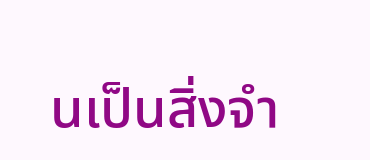นเป็นสิ่งจำ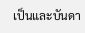เป็นและบันดา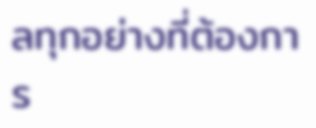ลทุกอย่างที่ต้องการ